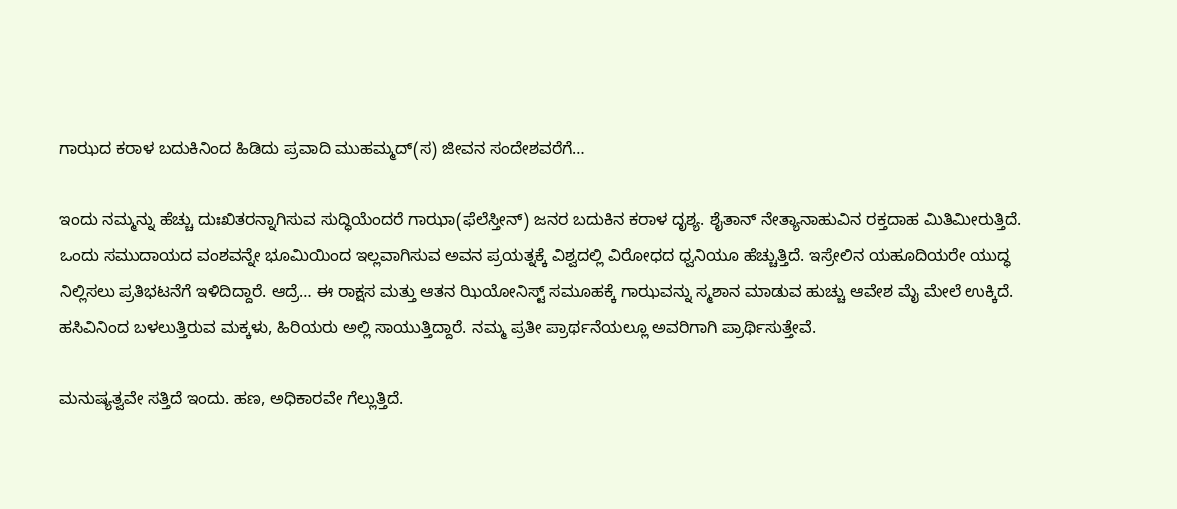ಗಾಝದ ಕರಾಳ ಬದುಕಿನಿಂದ ಹಿಡಿದು ಪ್ರವಾದಿ ಮುಹಮ್ಮದ್(ಸ) ಜೀವನ ಸಂದೇಶವರೆಗೆ…

ಇಂದು ನಮ್ಮನ್ನು ಹೆಚ್ಚು ದುಃಖಿತರನ್ನಾಗಿಸುವ ಸುದ್ಧಿಯೆಂದರೆ ಗಾಝಾ(ಫೆಲೆಸ್ತೀನ್) ಜನರ ಬದುಕಿನ ಕರಾಳ ದೃಶ್ಯ. ಶೈತಾನ್ ನೇತ್ಯಾನಾಹುವಿನ ರಕ್ತದಾಹ ಮಿತಿಮೀರುತ್ತಿದೆ. ಒಂದು ಸಮುದಾಯದ ವಂಶವನ್ನೇ ಭೂಮಿಯಿಂದ ಇಲ್ಲವಾಗಿಸುವ ಅವನ ಪ್ರಯತ್ನಕ್ಕೆ ವಿಶ್ವದಲ್ಲಿ ವಿರೋಧದ ಧ್ವನಿಯೂ ಹೆಚ್ಚುತ್ತಿದೆ. ಇಸ್ರೇಲಿನ ಯಹೂದಿಯರೇ ಯುದ್ಧ ನಿಲ್ಲಿಸಲು ಪ್ರತಿಭಟನೆಗೆ ಇಳಿದಿದ್ದಾರೆ. ಆದ್ರೆ… ಈ ರಾಕ್ಷಸ ಮತ್ತು ಆತನ ಝಿಯೋನಿಸ್ಟ್ ಸಮೂಹಕ್ಕೆ ಗಾಝವನ್ನು ಸ್ಮಶಾನ ಮಾಡುವ ಹುಚ್ಚು ಆವೇಶ ಮೈ ಮೇಲೆ ಉಕ್ಕಿದೆ. ಹಸಿವಿನಿಂದ ಬಳಲುತ್ತಿರುವ ಮಕ್ಕಳು, ಹಿರಿಯರು ಅಲ್ಲಿ ಸಾಯುತ್ತಿದ್ದಾರೆ. ನಮ್ಮ ಪ್ರತೀ ಪ್ರಾರ್ಥನೆಯಲ್ಲೂ ಅವರಿಗಾಗಿ ಪ್ರಾರ್ಥಿಸುತ್ತೇವೆ.

ಮನುಷ್ಯತ್ವವೇ ಸತ್ತಿದೆ ಇಂದು. ಹಣ, ಅಧಿಕಾರವೇ ಗೆಲ್ಲುತ್ತಿದೆ.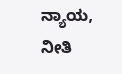ನ್ಯಾಯ, ನೀತಿ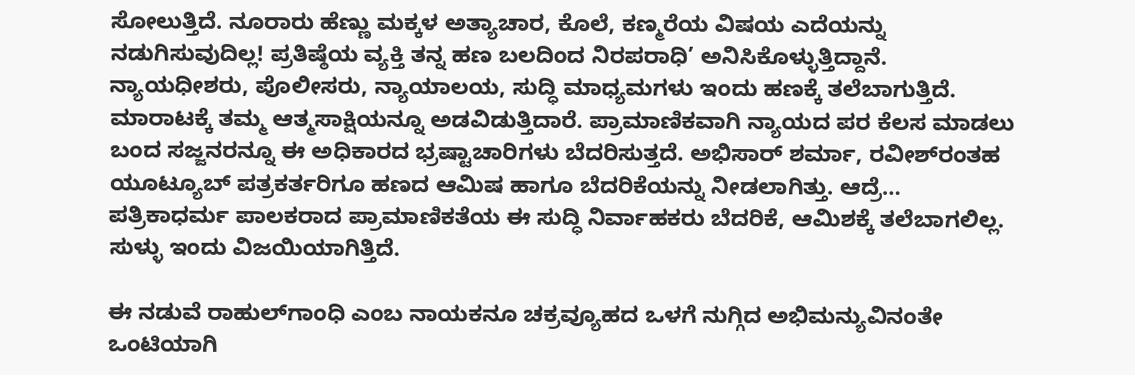ಸೋಲುತ್ತಿದೆ. ನೂರಾರು ಹೆಣ್ಣು ಮಕ್ಕಳ ಅತ್ಯಾಚಾರ, ಕೊಲೆ, ಕಣ್ಮರೆಯ ವಿಷಯ ಎದೆಯನ್ನು ನಡುಗಿಸುವುದಿಲ್ಲ! ಪ್ರತಿಷ್ಠೆಯ ವ್ಯಕ್ತಿ ತನ್ನ ಹಣ ಬಲದಿಂದ ನಿರಪರಾಧಿ’ ಅನಿಸಿಕೊಳ್ಳುತ್ತಿದ್ದಾನೆ. ನ್ಯಾಯಧೀಶರು, ಪೊಲೀಸರು, ನ್ಯಾಯಾಲಯ, ಸುದ್ಧಿ ಮಾಧ್ಯಮಗಳು ಇಂದು ಹಣಕ್ಕೆ ತಲೆಬಾಗುತ್ತಿದೆ. ಮಾರಾಟಕ್ಕೆ ತಮ್ಮ ಆತ್ಮಸಾಕ್ಷಿಯನ್ನೂ ಅಡವಿಡುತ್ತಿದಾರೆ. ಪ್ರಾಮಾಣಿಕವಾಗಿ ನ್ಯಾಯದ ಪರ ಕೆಲಸ ಮಾಡಲು ಬಂದ ಸಜ್ಜನರನ್ನೂ ಈ ಅಧಿಕಾರದ ಭ್ರಷ್ಟಾಚಾರಿಗಳು ಬೆದರಿಸುತ್ತದೆ. ಅಭಿಸಾರ್ ಶರ್ಮಾ, ರವೀಶ್‌ರಂತಹ ಯೂಟ್ಯೂಬ್ ಪತ್ರಕರ್ತರಿಗೂ ಹಣದ ಆಮಿಷ ಹಾಗೂ ಬೆದರಿಕೆಯನ್ನು ನೀಡಲಾಗಿತ್ತು. ಆದ್ರೆ… ಪತ್ರಿಕಾಧರ್ಮ ಪಾಲಕರಾದ ಪ್ರಾಮಾಣಿಕತೆಯ ಈ ಸುದ್ಧಿ ನಿರ್ವಾಹಕರು ಬೆದರಿಕೆ, ಆಮಿಶಕ್ಕೆ ತಲೆಬಾಗಲಿಲ್ಲ. ಸುಳ್ಳು ಇಂದು ವಿಜಯಿಯಾಗಿತ್ತಿದೆ.

ಈ ನಡುವೆ ರಾಹುಲ್‌ಗಾಂಧಿ ಎಂಬ ನಾಯಕನೂ ಚಕ್ರವ್ಯೂಹದ ಒಳಗೆ ನುಗ್ಗಿದ ಅಭಿಮನ್ಯುವಿನಂತೇ ಒಂಟಿಯಾಗಿ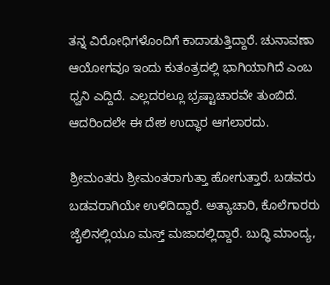ತನ್ನ ವಿರೋಧಿಗಳೊಂದಿಗೆ ಕಾದಾಡುತ್ತಿದ್ದಾರೆ. ಚುನಾವಣಾ ಆಯೋಗವೂ ಇಂದು ಕುತಂತ್ರದಲ್ಲಿ ಭಾಗಿಯಾಗಿದೆ ಎಂಬ ಧ್ವನಿ ಎದ್ದಿದೆ. ಎಲ್ಲದರಲ್ಲೂ ಭ್ರಷ್ಟಾಚಾರವೇ ತುಂಬಿದೆ. ಆದರಿಂದಲೇ ಈ ದೇಶ ಉದ್ಧಾರ ಆಗಲಾರದು.

ಶ್ರೀಮಂತರು ಶ್ರೀಮಂತರಾಗುತ್ತಾ ಹೋಗುತ್ತಾರೆ. ಬಡವರು ಬಡವರಾಗಿಯೇ ಉಳಿದಿದ್ದಾರೆ. ಅತ್ಯಾಚಾರಿ, ಕೊಲೆಗಾರರು ಜೈಲಿನಲ್ಲಿಯೂ ಮಸ್ತ್ ಮಜಾದಲ್ಲಿದ್ದಾರೆ. ಬುದ್ಧಿ ಮಾಂದ್ಯ,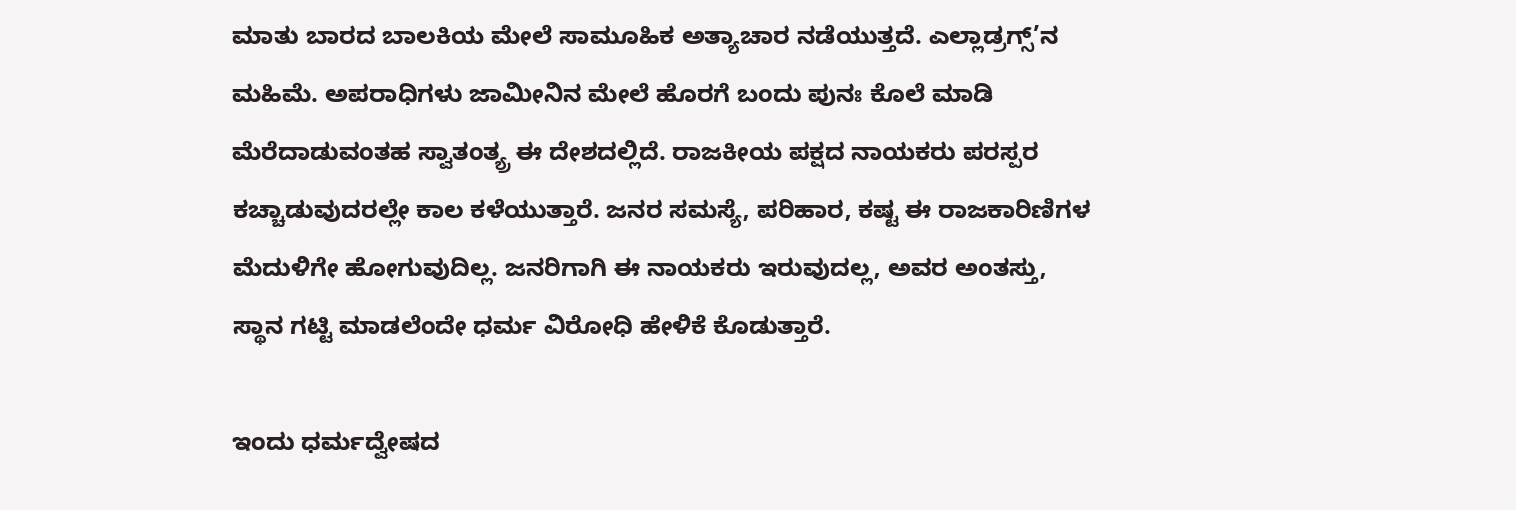ಮಾತು ಬಾರದ ಬಾಲಕಿಯ ಮೇಲೆ ಸಾಮೂಹಿಕ ಅತ್ಯಾಚಾರ ನಡೆಯುತ್ತದೆ. ಎಲ್ಲಾಡ್ರಗ್ಸ್’ನ ಮಹಿಮೆ. ಅಪರಾಧಿಗಳು ಜಾಮೀನಿನ ಮೇಲೆ ಹೊರಗೆ ಬಂದು ಪುನಃ ಕೊಲೆ ಮಾಡಿ ಮೆರೆದಾಡುವಂತಹ ಸ್ವಾತಂತ್ಯ್ರ ಈ ದೇಶದಲ್ಲಿದೆ. ರಾಜಕೀಯ ಪಕ್ಷದ ನಾಯಕರು ಪರಸ್ಪರ ಕಚ್ಚಾಡುವುದರಲ್ಲೇ ಕಾಲ ಕಳೆಯುತ್ತಾರೆ. ಜನರ ಸಮಸ್ಯೆ, ಪರಿಹಾರ, ಕಷ್ಟ ಈ ರಾಜಕಾರಿಣಿಗಳ ಮೆದುಳಿಗೇ ಹೋಗುವುದಿಲ್ಲ. ಜನರಿಗಾಗಿ ಈ ನಾಯಕರು ಇರುವುದಲ್ಲ, ಅವರ ಅಂತಸ್ತು, ಸ್ಥಾನ ಗಟ್ಟಿ ಮಾಡಲೆಂದೇ ಧರ್ಮ ವಿರೋಧಿ ಹೇಳಿಕೆ ಕೊಡುತ್ತಾರೆ.

ಇಂದು ಧರ್ಮದ್ವೇಷದ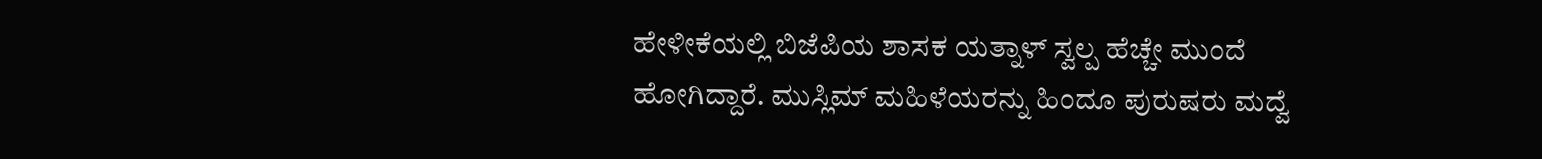ಹೇಳೀಕೆಯಲ್ಲಿ ಬಿಜೆಪಿಯ ಶಾಸಕ ಯತ್ನಾಳ್ ಸ್ವಲ್ಪ ಹೆಚ್ಚೇ ಮುಂದೆ ಹೋಗಿದ್ದಾರೆ. ಮುಸ್ಲಿಮ್ ಮಹಿಳೆಯರನ್ನು ಹಿಂದೂ ಪುರುಷರು ಮದ್ವೆ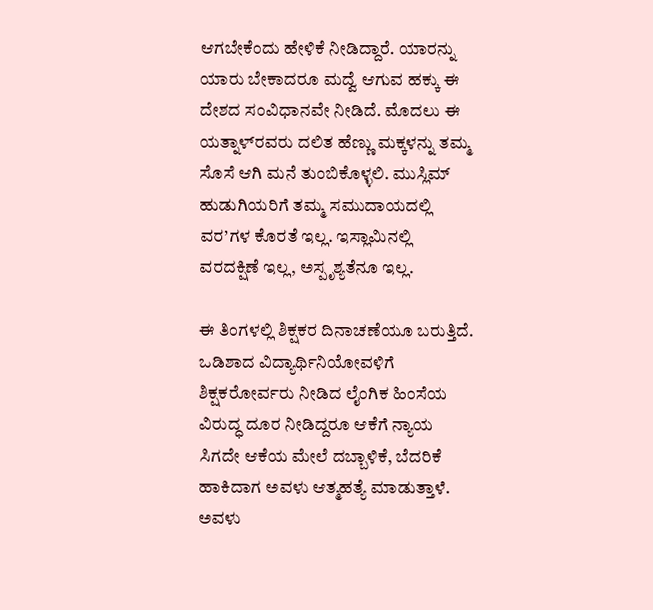ಆಗಬೇಕೆಂದು ಹೇಳಿಕೆ ನೀಡಿದ್ದಾರೆ. ಯಾರನ್ನು ಯಾರು ಬೇಕಾದರೂ ಮದ್ವೆ ಆಗುವ ಹಕ್ಕು ಈ ದೇಶದ ಸಂವಿಧಾನವೇ ನೀಡಿದೆ. ಮೊದಲು ಈ ಯತ್ನಾಳ್‌ರವರು ದಲಿತ ಹೆಣ್ಣು ಮಕ್ಕಳನ್ನು ತಮ್ಮ ಸೊಸೆ ಆಗಿ ಮನೆ ತುಂಬಿಕೊಳ್ಳಲಿ. ಮುಸ್ಲಿಮ್ ಹುಡುಗಿಯರಿಗೆ ತಮ್ಮ ಸಮುದಾಯದಲ್ಲಿ ವರ’ಗಳ ಕೊರತೆ ಇಲ್ಲ. ಇಸ್ಲಾಮಿನಲ್ಲಿ ವರದಕ್ಷಿಣೆ ಇಲ್ಲ, ಅಸ್ಪೃಶ್ಯತೆನೂ ಇಲ್ಲ.

ಈ ತಿಂಗಳಲ್ಲಿ ಶಿಕ್ಷಕರ ದಿನಾಚಣೆಯೂ ಬರುತ್ತಿದೆ. ಒಡಿಶಾದ ವಿದ್ಯಾರ್ಥಿನಿಯೋವಳಿಗೆ ಶಿಕ್ಷಕರೋರ್ವರು ನೀಡಿದ ಲೈಂಗಿಕ ಹಿಂಸೆಯ ವಿರುದ್ಧ ದೂರ ನೀಡಿದ್ದರೂ ಆಕೆಗೆ ನ್ಯಾಯ ಸಿಗದೇ ಆಕೆಯ ಮೇಲೆ ದಬ್ಬಾಳಿಕೆ, ಬೆದರಿಕೆ ಹಾಕಿದಾಗ ಅವಳು ಆತ್ಮಹತ್ಯೆ ಮಾಡುತ್ತಾಳೆ. ಅವಳು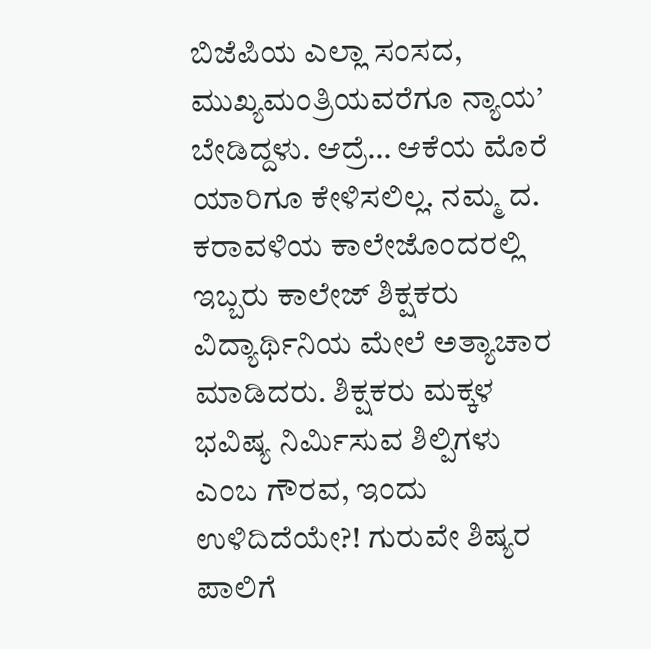ಬಿಜೆಪಿಯ ಎಲ್ಲಾ ಸಂಸದ, ಮುಖ್ಯಮಂತ್ರಿಯವರೆಗೂ ನ್ಯಾಯ’ ಬೇಡಿದ್ದಳು. ಆದ್ರೆ… ಆಕೆಯ ಮೊರೆ ಯಾರಿಗೂ ಕೇಳಿಸಲಿಲ್ಲ. ನಮ್ಮ ದ. ಕರಾವಳಿಯ ಕಾಲೇಜೊಂದರಲ್ಲಿ ಇಬ್ಬರು ಕಾಲೇಜ್ ಶಿಕ್ಷಕರು ವಿದ್ಯಾರ್ಥಿನಿಯ ಮೇಲೆ ಅತ್ಯಾಚಾರ ಮಾಡಿದರು. ಶಿಕ್ಷಕರು ಮಕ್ಕಳ ಭವಿಷ್ಯ ನಿರ್ಮಿಸುವ ಶಿಲ್ಪಿಗಳು ಎಂಬ ಗೌರವ, ಇಂದು ಉಳಿದಿದೆಯೇ?! ಗುರುವೇ ಶಿಷ್ಯರ ಪಾಲಿಗೆ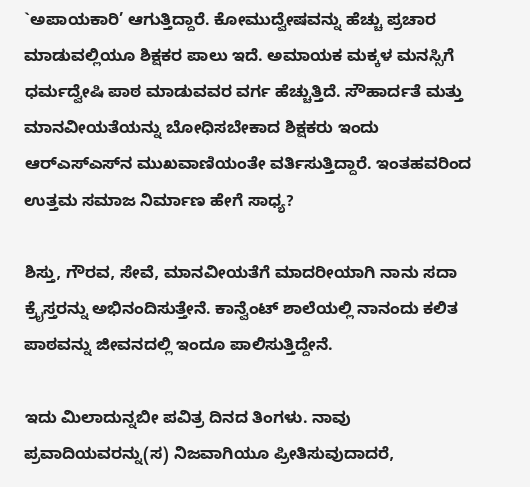`ಅಪಾಯಕಾರಿ’ ಆಗುತ್ತಿದ್ದಾರೆ. ಕೋಮುದ್ವೇಷವನ್ನು ಹೆಚ್ಚು ಪ್ರಚಾರ ಮಾಡುವಲ್ಲಿಯೂ ಶಿಕ್ಷಕರ ಪಾಲು ಇದೆ. ಅಮಾಯಕ ಮಕ್ಕಳ ಮನಸ್ಸಿಗೆ ಧರ್ಮದ್ವೇಷಿ ಪಾಠ ಮಾಡುವವರ ವರ್ಗ ಹೆಚ್ಚುತ್ತಿದೆ. ಸೌಹಾರ್ದತೆ ಮತ್ತು ಮಾನವೀಯತೆಯನ್ನು ಬೋಧಿಸಬೇಕಾದ ಶಿಕ್ಷಕರು ಇಂದು ಆರ್‌ಎಸ್‌ಎಸ್‌ನ ಮುಖವಾಣಿಯಂತೇ ವರ್ತಿಸುತ್ತಿದ್ದಾರೆ. ಇಂತಹವರಿಂದ ಉತ್ತಮ ಸಮಾಜ ನಿರ್ಮಾಣ ಹೇಗೆ ಸಾಧ್ಯ?

ಶಿಸ್ತು, ಗೌರವ, ಸೇವೆ, ಮಾನವೀಯತೆಗೆ ಮಾದರೀಯಾಗಿ ನಾನು ಸದಾ ಕ್ರೈಸ್ತರನ್ನು ಅಭಿನಂದಿಸುತ್ತೇನೆ. ಕಾನ್ವೆಂಟ್ ಶಾಲೆಯಲ್ಲಿ ನಾನಂದು ಕಲಿತ ಪಾಠವನ್ನು ಜೀವನದಲ್ಲಿ ಇಂದೂ ಪಾಲಿಸುತ್ತಿದ್ದೇನೆ.

ಇದು ಮಿಲಾದುನ್ನಬೀ ಪವಿತ್ರ ದಿನದ ತಿಂಗಳು. ನಾವು ಪ್ರವಾದಿಯವರನ್ನು(ಸ) ನಿಜವಾಗಿಯೂ ಪ್ರೀತಿಸುವುದಾದರೆ,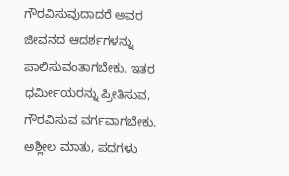ಗೌರವಿಸುವುದಾದರೆ ಅವರ ಜೀವನದ ಆದರ್ಶಗಳನ್ನು ಪಾಲಿಸುವಂತಾಗಬೇಕು. ಇತರ ಧರ್ಮೀಯರನ್ನು ಪ್ರೀತಿಸುವ, ಗೌರವಿಸುವ ವರ್ಗವಾಗಬೇಕು. ಅಶ್ಲೀಲ ಮಾತು, ಪದಗಳು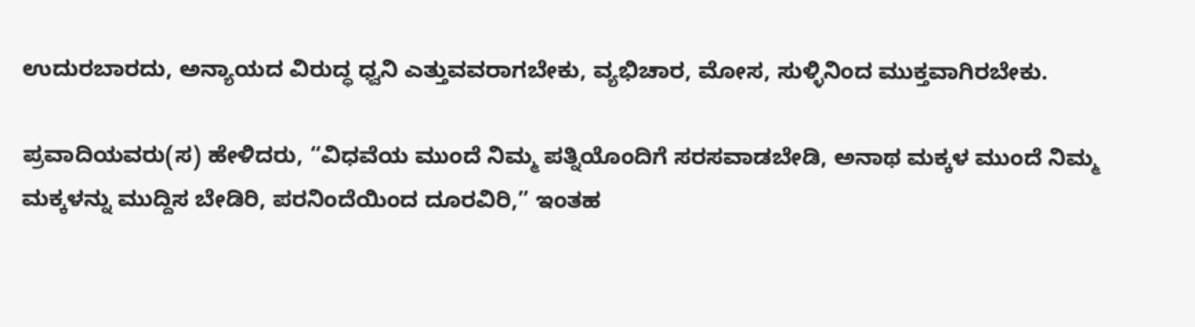ಉದುರಬಾರದು, ಅನ್ಯಾಯದ ವಿರುದ್ಧ ಧ್ವನಿ ಎತ್ತುವವರಾಗಬೇಕು, ವ್ಯಭಿಚಾರ, ಮೋಸ, ಸುಳ್ಳಿನಿಂದ ಮುಕ್ತವಾಗಿರಬೇಕು.

ಪ್ರವಾದಿಯವರು(ಸ) ಹೇಳಿದರು, “ವಿಧವೆಯ ಮುಂದೆ ನಿಮ್ಮ ಪತ್ನಿಯೊಂದಿಗೆ ಸರಸವಾಡಬೇಡಿ, ಅನಾಥ ಮಕ್ಕಳ ಮುಂದೆ ನಿಮ್ಮ ಮಕ್ಕಳನ್ನು ಮುದ್ದಿಸ ಬೇಡಿರಿ, ಪರನಿಂದೆಯಿಂದ ದೂರವಿರಿ,” ಇಂತಹ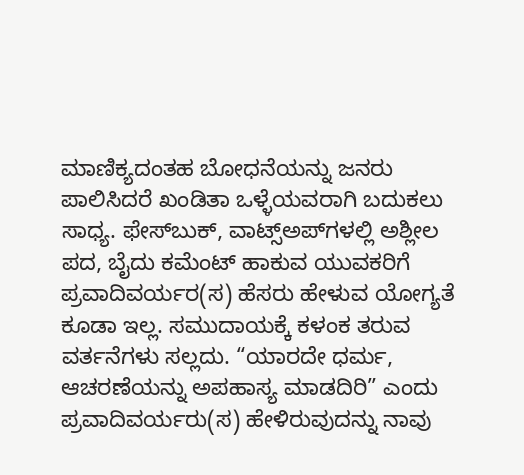ಮಾಣಿಕ್ಯದಂತಹ ಬೋಧನೆಯನ್ನು ಜನರು ಪಾಲಿಸಿದರೆ ಖಂಡಿತಾ ಒಳ್ಳೆಯವರಾಗಿ ಬದುಕಲು ಸಾಧ್ಯ. ಫೇಸ್‌ಬುಕ್, ವಾಟ್ಸ್ಅಪ್‌ಗಳಲ್ಲಿ ಅಶ್ಲೀಲ ಪದ, ಬೈದು ಕಮೆಂಟ್ ಹಾಕುವ ಯುವಕರಿಗೆ ಪ್ರವಾದಿವರ್ಯರ(ಸ) ಹೆಸರು ಹೇಳುವ ಯೋಗ್ಯತೆ ಕೂಡಾ ಇಲ್ಲ. ಸಮುದಾಯಕ್ಕೆ ಕಳಂಕ ತರುವ ವರ್ತನೆಗಳು ಸಲ್ಲದು. “ಯಾರದೇ ಧರ್ಮ, ಆಚರಣೆಯನ್ನು ಅಪಹಾಸ್ಯ ಮಾಡದಿರಿ” ಎಂದು ಪ್ರವಾದಿವರ್ಯರು(ಸ) ಹೇಳಿರುವುದನ್ನು ನಾವು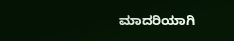ಮಾದರಿಯಾಗಿ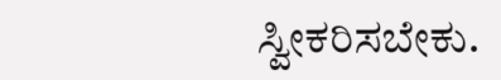ಸ್ವೀಕರಿಸಬೇಕು.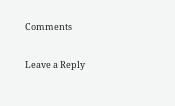Comments

Leave a Reply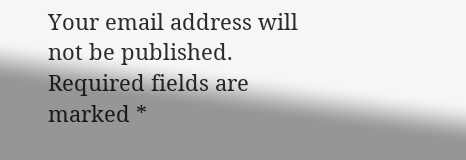Your email address will not be published. Required fields are marked *